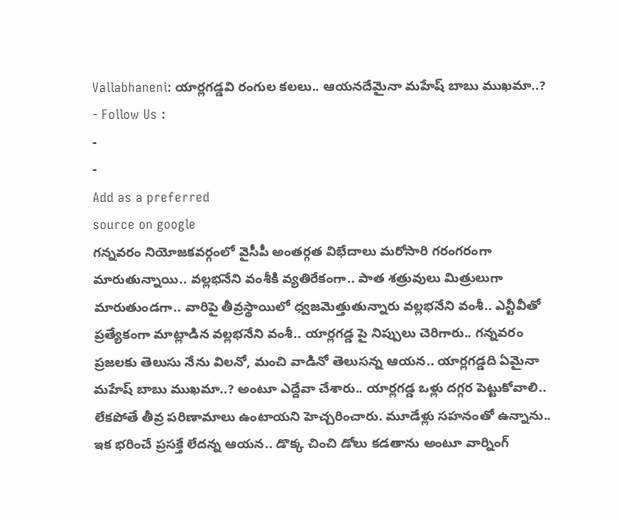Vallabhaneni: యార్లగడ్డవి రంగుల కలలు.. ఆయనదేమైనా మహేష్ బాబు ముఖమా..?
- Follow Us :
-
-
Add as a preferred
source on google
గన్నవరం నియోజకవర్గంలో వైసీపీ అంతర్గత విభేదాలు మరోసారి గరంగరంగా మారుతున్నాయి.. వల్లభనేని వంశీకి వ్యతిరేకంగా.. పాత శత్రువులు మిత్రులుగా మారుతుండగా.. వారిపై తీవ్రస్థాయిలో ధ్వజమెత్తుతున్నారు వల్లభనేని వంశీ.. ఎన్టీవీతో ప్రత్యేకంగా మాట్లాడిన వల్లభనేని వంశీ.. యార్లగడ్డ పై నిప్పులు చెరిగారు.. గన్నవరం ప్రజలకు తెలుసు నేను విలనో, మంచి వాడినో తెలుసన్న ఆయన.. యార్లగడ్డది ఏమైనా మహేష్ బాబు ముఖమా..? అంటూ ఎద్దేవా చేశారు.. యార్లగడ్డ ఒళ్లు దగ్గర పెట్టుకోవాలి.. లేకపోతే తీవ్ర పరిణామాలు ఉంటాయని హెచ్చరించారు. మూడేళ్లు సహనంతో ఉన్నాను.. ఇక భరించే ప్రసక్తే లేదన్న ఆయన.. డొక్క చించి డోలు కడతాను అంటూ వార్నింగ్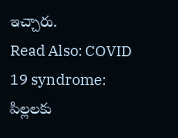ఇచ్చారు.
Read Also: COVID 19 syndrome: పిల్లలకు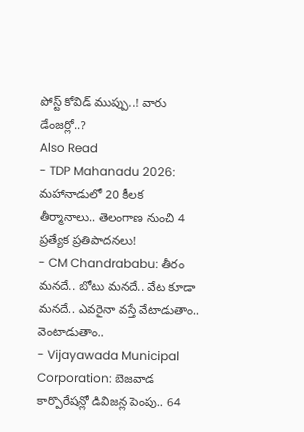పోస్ట్ కోవిడ్ ముప్పు..! వారు డేంజర్లో..?
Also Read
- TDP Mahanadu 2026: మహానాడులో 20 కీలక తీర్మానాలు.. తెలంగాణ నుంచి 4 ప్రత్యేక ప్రతిపాదనలు!
- CM Chandrababu: తీరం మనదే.. బోటు మనదే.. వేట కూడా మనదే.. ఎవరైనా వస్తే వేటాడుతాం.. వెంటాడుతాం..
- Vijayawada Municipal Corporation: బెజవాడ కార్పొరేషన్లో డివిజన్ల పెంపు.. 64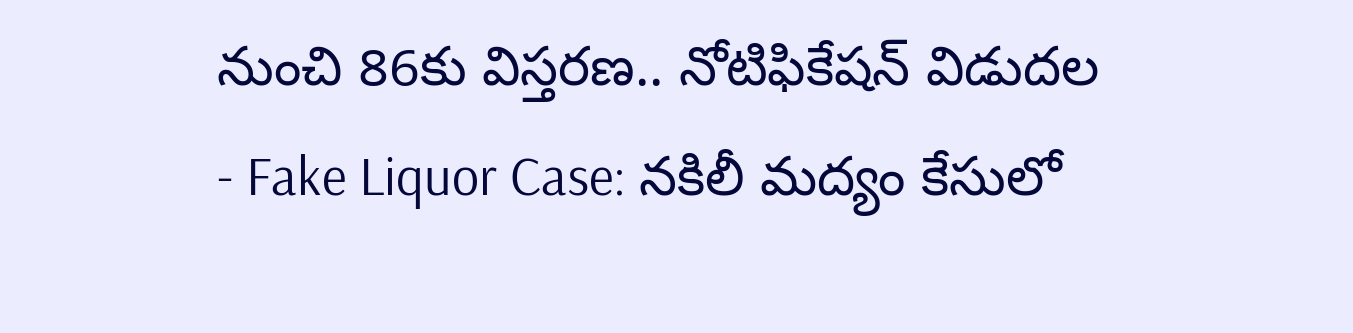నుంచి 86కు విస్తరణ.. నోటిఫికేషన్ విడుదల
- Fake Liquor Case: నకిలీ మద్యం కేసులో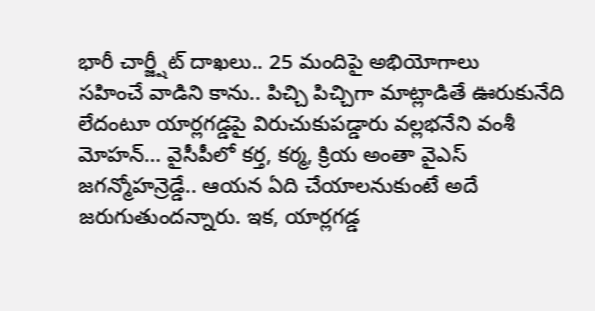భారీ చార్జ్షీట్ దాఖలు.. 25 మందిపై అభియోగాలు
సహించే వాడిని కాను.. పిచ్చి పిచ్చిగా మాట్లాడితే ఊరుకునేది లేదంటూ యార్లగడ్డపై విరుచుకుపడ్డారు వల్లభనేని వంశీ మోహన్… వైసీపీలో కర్త, కర్మ, క్రియ అంతా వైఎస్ జగన్మోహన్రెడ్డే.. ఆయన ఏది చేయాలనుకుంటే అదే జరుగుతుందన్నారు. ఇక, యార్లగడ్డ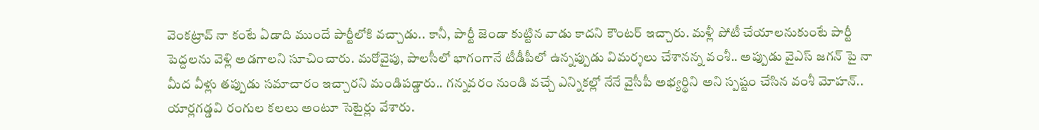వెంకట్రావ్ నా కంటే ఏడాది ముందే పార్టీలోకి వచ్చాడు.. కానీ, పార్టీ జెండా కుట్టిన వాడు కాదని కౌంటర్ ఇచ్చారు. మళ్లీ పోటీ చేయాలనుకుంటే పార్టీ పెద్దలను వెళ్లి అడగాలని సూచించారు. మరోవైపు, పాలసీలో భాగంగానే టీడీపీలో ఉన్నప్పుడు విమర్శలు చేశానన్న వంశీ.. అప్పుడు వైఎస్ జగన్ పై నా మీద వీళ్లు తప్పుడు సమాచారం ఇచ్చారని మండిపడ్డారు.. గన్నవరం నుండి వచ్చే ఎన్నికల్లో నేనే వైసీపీ అభ్యర్థిని అని స్పష్టం చేసిన వంశీ మోహన్.. యార్లగడ్డవి రంగుల కలలు అంటూ సెటైర్లు వేశారు.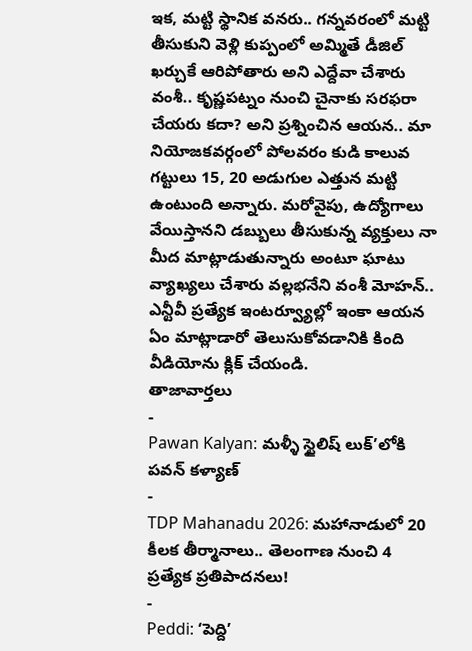ఇక, మట్టి స్థానిక వనరు.. గన్నవరంలో మట్టి తీసుకుని వెళ్లి కుప్పంలో అమ్మితే డీజిల్ ఖర్చుకే ఆరిపోతారు అని ఎద్దేవా చేశారు వంశీ.. కృష్ణపట్నం నుంచి చైనాకు సరఫరా చేయరు కదా? అని ప్రశ్నించిన ఆయన.. మా నియోజకవర్గంలో పోలవరం కుడి కాలువ గట్టులు 15, 20 అడుగుల ఎత్తున మట్టి ఉంటుంది అన్నారు. మరోవైపు, ఉద్యోగాలు వేయిస్తానని డబ్బులు తీసుకున్న వ్యక్తులు నా మీద మాట్లాడుతున్నారు అంటూ ఘాటు వ్యాఖ్యలు చేశారు వల్లభనేని వంశీ మోహన్.. ఎన్టీవీ ప్రత్యేక ఇంటర్వ్యూల్లో ఇంకా ఆయన ఏం మాట్లాడారో తెలుసుకోవడానికి కింది వీడియోను క్లిక్ చేయండి.
తాజావార్తలు
-
Pawan Kalyan: మళ్ళీ స్టైలిష్ లుక్’లోకి పవన్ కళ్యాణ్
-
TDP Mahanadu 2026: మహానాడులో 20 కీలక తీర్మానాలు.. తెలంగాణ నుంచి 4 ప్రత్యేక ప్రతిపాదనలు!
-
Peddi: ‘పెద్ది’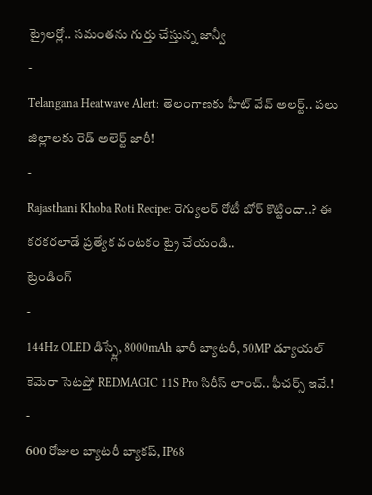ట్రైలర్లో.. సమంతను గుర్తు చేస్తున్న జాన్వీ
-
Telangana Heatwave Alert: తెలంగాణకు హీట్ వేవ్ అలర్ట్.. పలు జిల్లాలకు రెడ్ అలెర్ట్ జారీ!
-
Rajasthani Khoba Roti Recipe: రెగ్యులర్ రోటీ బోర్ కొట్టిందా..? ఈ కరకరలాడే ప్రత్యేక వంటకం ట్రై చేయండి..
ట్రెండింగ్
-
144Hz OLED డిస్ప్లే, 8000mAh భారీ బ్యాటరీ, 50MP డ్యూయల్ కెమెరా సెటప్తో REDMAGIC 11S Pro సిరీస్ లాంచ్.. ఫీచర్స్ ఇవే.!
-
600 రోజుల బ్యాటరీ బ్యాకప్, IP68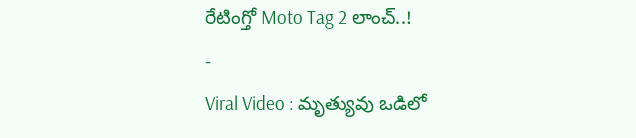రేటింగ్తో Moto Tag 2 లాంచ్..!
-
Viral Video : మృత్యువు ఒడిలో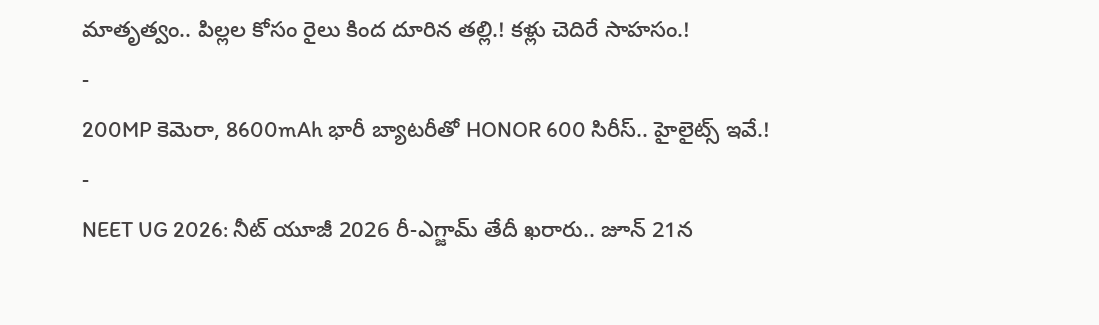మాతృత్వం.. పిల్లల కోసం రైలు కింద దూరిన తల్లి.! కళ్లు చెదిరే సాహసం.!
-
200MP కెమెరా, 8600mAh భారీ బ్యాటరీతో HONOR 600 సిరీస్.. హైలైట్స్ ఇవే.!
-
NEET UG 2026: నీట్ యూజీ 2026 రీ-ఎగ్జామ్ తేదీ ఖరారు.. జూన్ 21న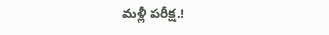మళ్లీ పరీక్ష.!